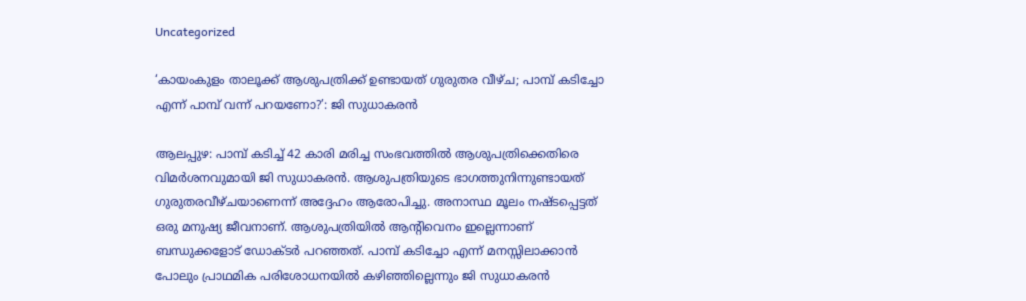Uncategorized

‘കായംകുളം താലൂക്ക് ആശുപത്രിക്ക് ഉണ്ടായത് ഗുരുതര വീഴ്ച; പാമ്പ് കടിച്ചോ എന്ന് പാമ്പ് വന്ന് പറയണോ?’: ജി സുധാകരന്‍

ആലപ്പുഴ: പാമ്പ് കടിച്ച് 42 കാരി മരിച്ച സംഭവത്തില്‍ ആശുപത്രിക്കെതിരെ വിമർശനവുമായി ജി സുധാകരന്‍. ആശുപത്രിയുടെ ഭാഗത്തുനിന്നുണ്ടായത് ഗുരുതരവീഴ്ചയാണെന്ന് അദ്ദേഹം ആരോപിച്ചു. അനാസ്ഥ മൂലം നഷ്ടപ്പെട്ടത് ഒരു മനുഷ്യ ജീവനാണ്. ആശുപത്രിയില്‍ ആന്റിവെനം ഇല്ലെന്നാണ് ബന്ധുക്കളോട് ഡോക്ടര്‍ പറഞ്ഞത്. പാമ്പ് കടിച്ചോ എന്ന് മനസ്സിലാക്കാന്‍ പോലും പ്രാഥമിക പരിശോധനയില്‍ കഴിഞ്ഞില്ലെന്നും ജി സുധാകരന്‍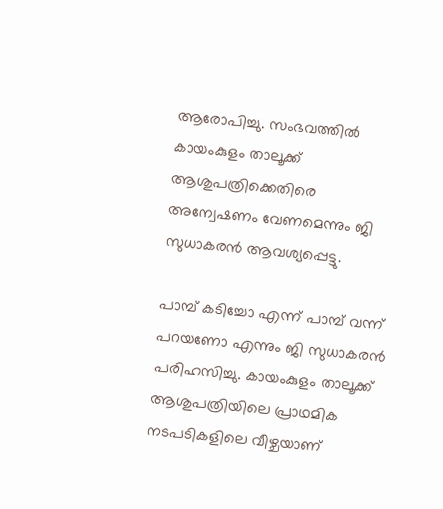ആരോപിച്ചു. സംഭവത്തില്‍ കായംകുളം താലൂക്ക് ആശുപത്രിക്കെതിരെ അന്വേഷണം വേണമെന്നും ജി സുധാകരന്‍ ആവശ്യപ്പെട്ടു.

പാമ്പ് കടിച്ചോ എന്ന് പാമ്പ് വന്ന് പറയണോ എന്നും ജി സുധാകരൻ പരിഹസിച്ചു. കായംകുളം താലൂക്ക് ആശുപത്രിയിലെ പ്രാഥമിക നടപടികളിലെ വീഴ്ചയാണ്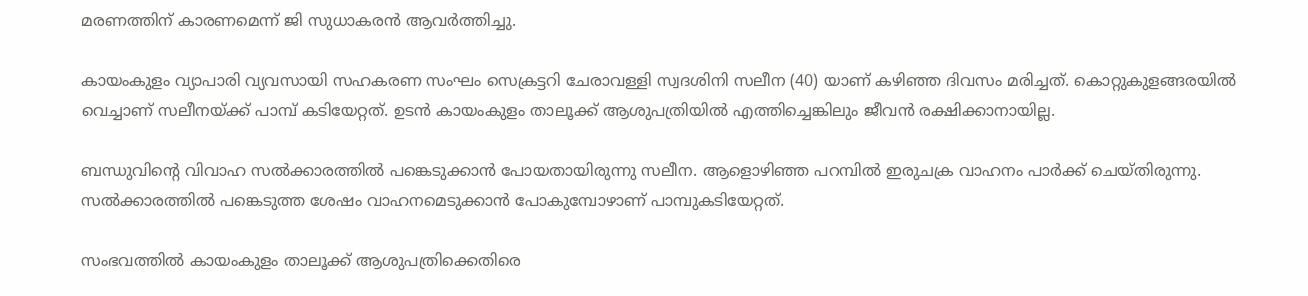മരണത്തിന് കാരണമെന്ന് ജി സുധാകരന്‍ ആവര്‍ത്തിച്ചു.

കായംകുളം വ്യാപാരി വ്യവസായി സഹകരണ സംഘം സെക്രട്ടറി ചേരാവള്ളി സ്വദശിനി സലീന (40) യാണ് കഴിഞ്ഞ ദിവസം മരിച്ചത്. കൊറ്റുകുളങ്ങരയിൽ വെച്ചാണ് സലീനയ്ക്ക് പാമ്പ് കടിയേറ്റത്. ഉടൻ കായംകുളം താലൂക്ക് ആശുപത്രിയില്‍ എത്തിച്ചെങ്കിലും ജീവന്‍ രക്ഷിക്കാനായില്ല.

ബന്ധുവിന്റെ വിവാഹ സൽക്കാരത്തിൽ പങ്കെടുക്കാൻ പോയതായിരുന്നു സലീന. ആളൊഴിഞ്ഞ പറമ്പിൽ ഇരുചക്ര വാഹനം പാർക്ക് ചെയ്തിരുന്നു. സൽക്കാരത്തിൽ പങ്കെടുത്ത ശേഷം വാഹനമെടുക്കാൻ പോകുമ്പോഴാണ് പാമ്പുകടിയേറ്റത്.

സംഭവത്തിൽ കായംകുളം താലൂക്ക് ആശുപത്രിക്കെതിരെ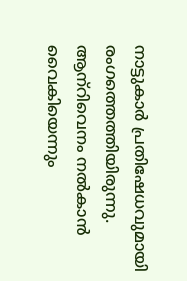നാട്ടുകാര്‍ പ്രതിഷേധവുമായി രംഗത്തെത്തിയിരുന്നു. ആന്‌റിവെനം നല്‍കാന്‍ വൈകിയെന്നും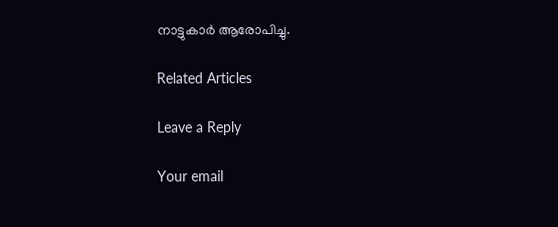നാട്ടുകാര്‍ ആരോപിച്ചു.

Related Articles

Leave a Reply

Your email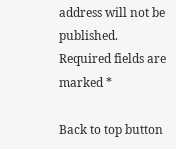address will not be published. Required fields are marked *

Back to top button